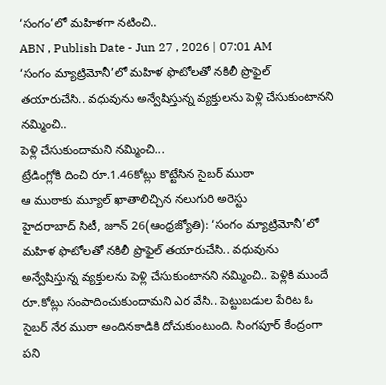‘సంగం’లో మహిళగా నటించి..
ABN , Publish Date - Jun 27 , 2026 | 07:01 AM
‘సంగం మ్యాట్రిమోనీ’లో మహిళ ఫొటోలతో నకిలీ ప్రొఫైల్ తయారుచేసి.. వధువును అన్వేషిస్తున్న వ్యక్తులను పెళ్లి చేసుకుంటానని నమ్మించి..
పెళ్లి చేసుకుందామని నమ్మించి...
ట్రేడింగ్లోకి దించి రూ.1.46కోట్లు కొట్టేసిన సైబర్ ముఠా
ఆ ముఠాకు మ్యూల్ ఖాతాలిచ్చిన నలుగురి అరెస్టు
హైదరాబాద్ సిటీ, జూన్ 26(ఆంధ్రజ్యోతి): ‘సంగం మ్యాట్రిమోనీ’లో మహిళ ఫొటోలతో నకిలీ ప్రొఫైల్ తయారుచేసి.. వధువును అన్వేషిస్తున్న వ్యక్తులను పెళ్లి చేసుకుంటానని నమ్మించి.. పెళ్లికి ముందే రూ.కోట్లు సంపాదించుకుందామని ఎర వేసి.. పెట్టుబడుల పేరిట ఓ సైబర్ నేర ముఠా అందినకాడికి దోచుకుంటుంది. సింగపూర్ కేంద్రంగా పని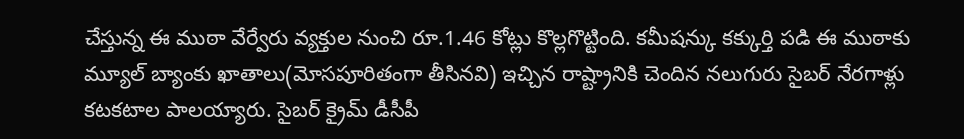చేస్తున్న ఈ ముఠా వేర్వేరు వ్యక్తుల నుంచి రూ.1.46 కోట్లు కొల్లగొట్టింది. కమీషన్కు కక్కుర్తి పడి ఈ ముఠాకు మ్యూల్ బ్యాంకు ఖాతాలు(మోసపూరితంగా తీసినవి) ఇచ్చిన రాష్ట్రానికి చెందిన నలుగురు సైబర్ నేరగాళ్లు కటకటాల పాలయ్యారు. సైబర్ క్రైమ్ డీసీపీ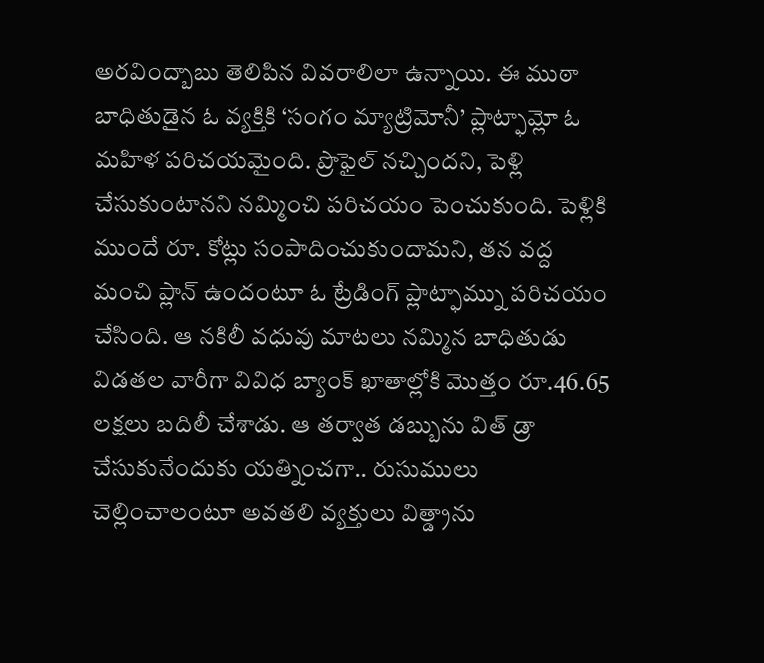అరవింద్బాబు తెలిపిన వివరాలిలా ఉన్నాయి. ఈ ముఠా బాధితుడైన ఓ వ్యక్తికి ‘సంగం మ్యాట్రిమోనీ’ ప్లాట్ఫామ్లో ఓ మహిళ పరిచయమైంది. ప్రొఫైల్ నచ్చిందని, పెళ్లి చేసుకుంటానని నమ్మించి పరిచయం పెంచుకుంది. పెళ్లికి ముందే రూ. కోట్లు సంపాదించుకుందామని, తన వద్ద మంచి ప్లాన్ ఉందంటూ ఓ ట్రేడింగ్ ప్లాట్ఫామ్ను పరిచయం చేసింది. ఆ నకిలీ వధువు మాటలు నమ్మిన బాధితుడు విడతల వారీగా వివిధ బ్యాంక్ ఖాతాల్లోకి మొత్తం రూ.46.65 లక్షలు బదిలీ చేశాడు. ఆ తర్వాత డబ్బును విత్ డ్రా చేసుకునేందుకు యత్నించగా.. రుసుములు చెల్లించాలంటూ అవతలి వ్యక్తులు విత్డ్రాను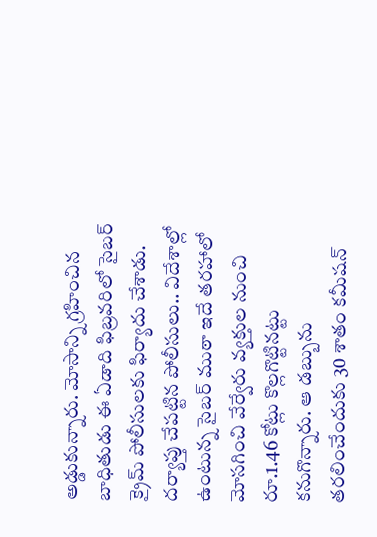అడ్డుకున్నారు. మోసాన్ని గ్రహించిన బాధితుడు ఈ ఏడాది ఫిబ్రవరిలో సైబర్ క్రైమ్ పోలీసులకు ఫిర్యాదు చేశాడు. దర్యాప్తు చేపట్టిన పోలీసులు.. విదేశాల్లో ఉంటున్న సైబర్ ముఠా ఇదే తరహాలో మోసగించి వేర్వేరు వ్యక్తుల నుంచి రూ.1.46 కోట్లు కొల్లగొట్టినట్టు కనుగొన్నారు. ఆ డబ్బును తరలించేందుకు 30 శాతం కమీషన్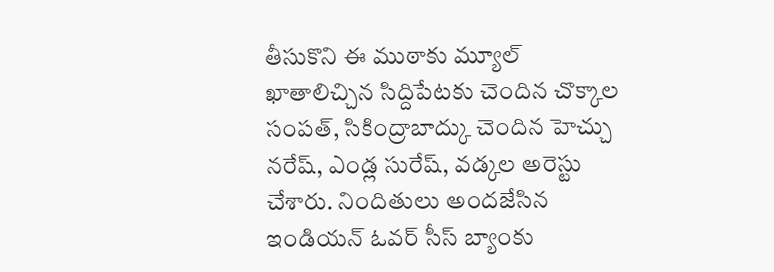తీసుకొని ఈ ముఠాకు మ్యూల్ ఖాతాలిచ్చిన సిద్దిపేటకు చెందిన చొక్కాల సంపత్, సికింద్రాబాద్కు చెందిన హెచ్చు నరేష్, ఎండ్ల సురేష్, వడ్కల అరెస్టు చేశారు. నిందితులు అందజేసిన ఇండియన్ ఓవర్ సీస్ బ్యాంకు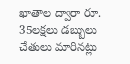ఖాతాల ద్వారా రూ. 35లక్షలు డబ్బులు చేతులు మారినట్లు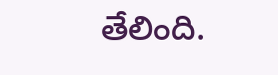తేలింది.